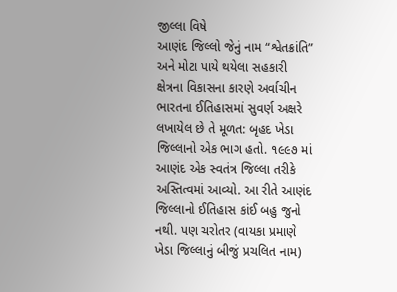જીલ્લા વિષે
આણંદ જિલ્લો જેનું નામ “શ્વેતક્રાંતિ” અને મોટા પાયે થયેલા સહકારી ક્ષેત્રના વિકાસના કારણે અર્વાચીન ભારતના ઈતિહાસમાં સુવર્ણ અક્ષરે લખાયેલ છે તે મૂળત: બૃહદ ખેડા જિલ્લાનો એક ભાગ હતો. ૧૯૯૭ માં આણંદ એક સ્વતંત્ર જિલ્લા તરીકે અસ્તિત્વમાં આવ્યો. આ રીતે આણંદ જિલ્લાનો ઈતિહાસ કાંઈ બહુ જુનો નથી. પણ ચરોતર (વાયકા પ્રમાણે ખેડા જિલ્લાનું બીજું પ્રચલિત નામ)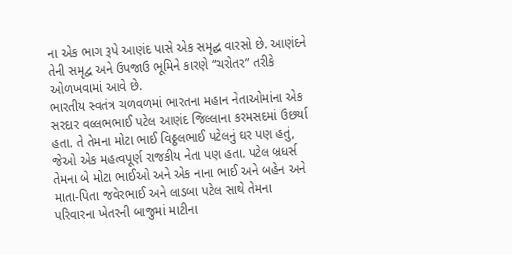ના એક ભાગ રૂપે આણંદ પાસે એક સમૃદ્ઘ વારસો છે. આણંદને તેની સમૃદ્વ અને ઉપજાઉ ભૂમિને કારણે “ચરોતર” તરીકે ઓળખવામાં આવે છે.
ભારતીય સ્વતંત્ર ચળવળમાં ભારતના મહાન નેતાઓમાંના એક સરદાર વલ્લભભાઈ પટેલ આણંદ જિલ્લાના કરમસદમાં ઉછર્યા હતા. તે તેમના મોટા ભાઈ વિઠ્ઠલભાઈ પટેલનું ઘર પણ હતું, જેઓ એક મહત્વપૂર્ણ રાજકીય નેતા પણ હતા. પટેલ બ્રધર્સ તેમના બે મોટા ભાઈઓ અને એક નાના ભાઈ અને બહેન અને માતા-પિતા જવેરભાઈ અને લાડબા પટેલ સાથે તેમના પરિવારના ખેતરની બાજુમાં માટીના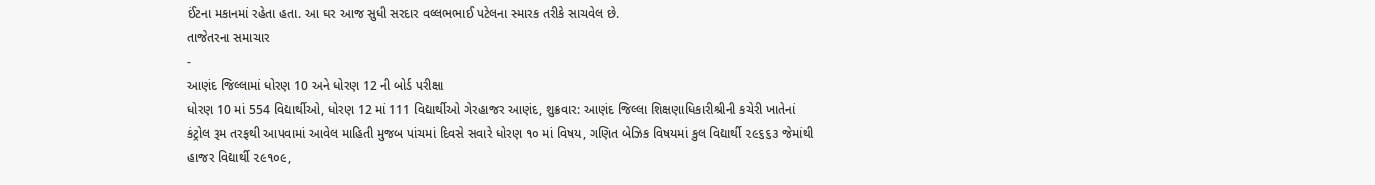ઈંટના મકાનમાં રહેતા હતા. આ ઘર આજ સુધી સરદાર વલ્લભભાઈ પટેલના સ્મારક તરીકે સાચવેલ છે.
તાજેતરના સમાચાર
-
આણંદ જિલ્લામાં ધોરણ 10 અને ધોરણ 12 ની બોર્ડ પરીક્ષા
ધોરણ 10 માં 554 વિદ્યાર્થીઓ, ધોરણ 12 માં 111 વિદ્યાર્થીઓ ગેરહાજર આણંદ, શુક્રવાર: આણંદ જિલ્લા શિક્ષણાધિકારીશ્રીની કચેરી ખાતેનાં કંટ્રોલ રૂમ તરફથી આપવામાં આવેલ માહિતી મુજબ પાંચમાં દિવસે સવારે ધોરણ ૧૦ માં વિષય, ગણિત બેઝિક વિષયમાં કુલ વિદ્યાર્થી ૨૯૬૬૩ જેમાંથી હાજર વિદ્યાર્થી ૨૯૧૦૯,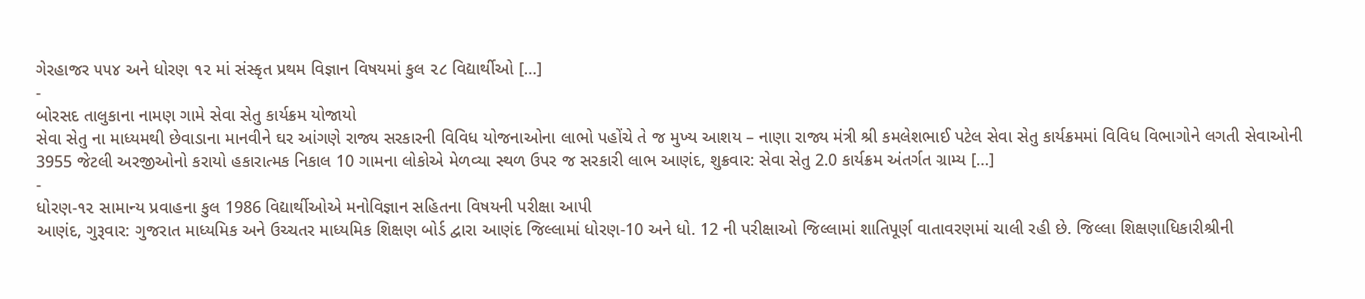ગેરહાજર ૫૫૪ અને ધોરણ ૧૨ માં સંસ્કૃત પ્રથમ વિજ્ઞાન વિષયમાં કુલ ૨૮ વિદ્યાર્થીઓ […]
-
બોરસદ તાલુકાના નામણ ગામે સેવા સેતુ કાર્યક્રમ યોજાયો
સેવા સેતુ ના માધ્યમથી છેવાડાના માનવીને ઘર આંગણે રાજ્ય સરકારની વિવિધ યોજનાઓના લાભો પહોંચે તે જ મુખ્ય આશય – નાણા રાજ્ય મંત્રી શ્રી કમલેશભાઈ પટેલ સેવા સેતુ કાર્યક્રમમાં વિવિધ વિભાગોને લગતી સેવાઓની 3955 જેટલી અરજીઓનો કરાયો હકારાત્મક નિકાલ 10 ગામના લોકોએ મેળવ્યા સ્થળ ઉપર જ સરકારી લાભ આણંદ, શુક્રવાર: સેવા સેતુ 2.0 કાર્યક્રમ અંતર્ગત ગ્રામ્ય […]
-
ધોરણ-૧૨ સામાન્ય પ્રવાહના કુલ 1986 વિદ્યાર્થીઓએ મનોવિજ્ઞાન સહિતના વિષયની પરીક્ષા આપી
આણંદ, ગુરૂવાર: ગુજરાત માધ્યમિક અને ઉચ્ચતર માધ્યમિક શિક્ષણ બોર્ડ દ્વારા આણંદ જિલ્લામાં ધોરણ-10 અને ધો. 12 ની પરીક્ષાઓ જિલ્લામાં શાતિપૂર્ણ વાતાવરણમાં ચાલી રહી છે. જિલ્લા શિક્ષણાધિકારીશ્રીની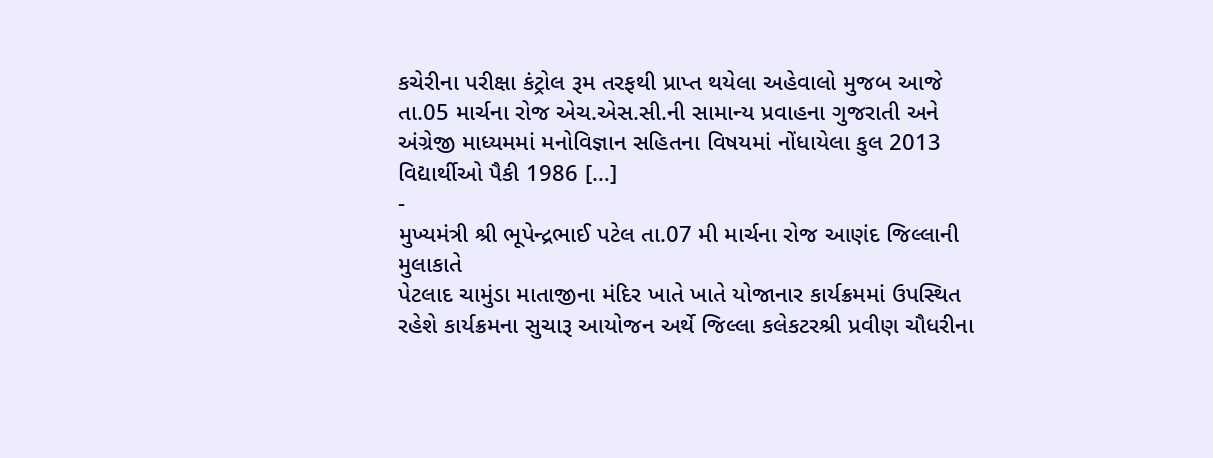કચેરીના પરીક્ષા કંટ્રોલ રૂમ તરફથી પ્રાપ્ત થયેલા અહેવાલો મુજબ આજે તા.05 માર્ચના રોજ એચ.એસ.સી.ની સામાન્ય પ્રવાહના ગુજરાતી અને અંગ્રેજી માધ્યમમાં મનોવિજ્ઞાન સહિતના વિષયમાં નોંધાયેલા કુલ 2013 વિદ્યાર્થીઓ પૈકી 1986 […]
-
મુખ્યમંત્રી શ્રી ભૂપેન્દ્રભાઈ પટેલ તા.07 મી માર્ચના રોજ આણંદ જિલ્લાની મુલાકાતે
પેટલાદ ચામુંડા માતાજીના મંદિર ખાતે ખાતે યોજાનાર કાર્યક્રમમાં ઉપસ્થિત રહેશે કાર્યક્રમના સુચારૂ આયોજન અર્થે જિલ્લા કલેકટરશ્રી પ્રવીણ ચૌધરીના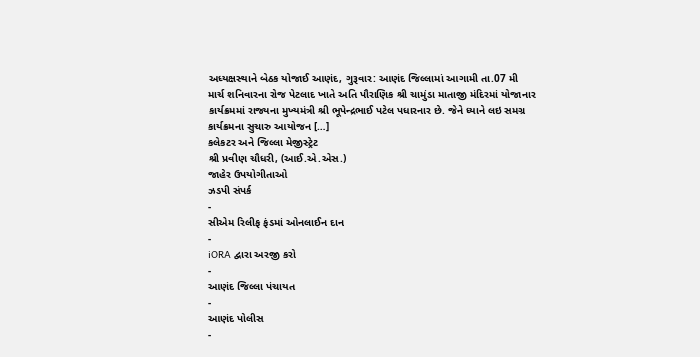અધ્યક્ષસ્થાને બેઠક યોજાઈ આણંદ, ગુરૂવાર: આણંદ જિલ્લામાં આગામી તા.07 મી માર્ચ શનિવારના રોજ પેટલાદ ખાતે અતિ પૌરાણિક શ્રી ચામુંડા માતાજી મંદિરમાં યોજાનાર કાર્યક્રમમાં રાજ્યના મુખ્યમંત્રી શ્રી ભૂપેન્દ્રભાઈ પટેલ પધારનાર છે. જેને ધ્યાને લઇ સમગ્ર કાર્યક્રમના સુચારુ આયોજન […]
કલેકટર અને જિલ્લા મેજીસ્ટ્રેટ
શ્રી પ્રવીણ ચૌધરી, (આઈ.એ.એસ.)
જાહેર ઉપયોગીતાઓ
ઝડપી સંપર્ક
-
સીએમ રિલીફ ફંડમાં ઓનલાઈન દાન
-
iORA દ્વારા અરજી કરો
-
આણંદ જિલ્લા પંચાયત
-
આણંદ પોલીસ
-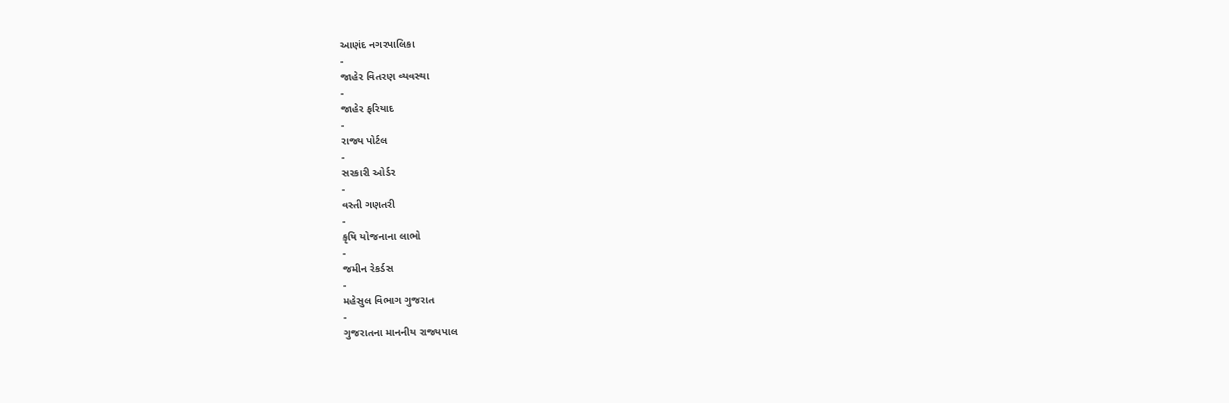આણંદ નગરપાલિકા
-
જાહેર વિતરણ વ્યવસ્થા
-
જાહેર ફરિયાદ
-
રાજ્ય પોર્ટલ
-
સરકારી ઓર્ડર
-
વસ્તી ગણતરી
-
કૃષિ યોજનાના લાભો
-
જમીન રેકર્ડસ
-
મહેસુલ વિભાગ ગુજરાત
-
ગુજરાતના માનનીય રાજ્યપાલ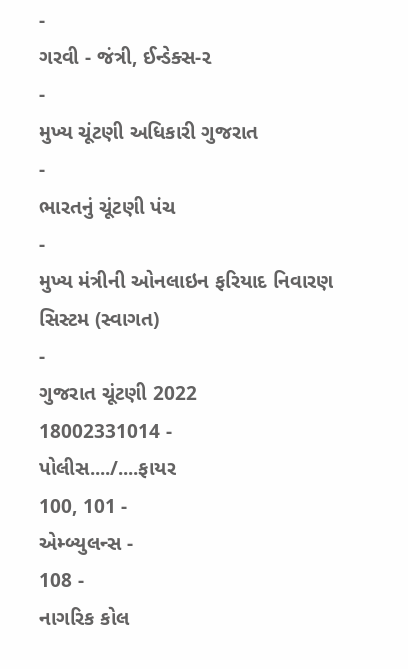-
ગરવી - જંત્રી, ઈન્ડેક્સ-૨
-
મુખ્ય ચૂંટણી અધિકારી ગુજરાત
-
ભારતનું ચૂંટણી પંચ
-
મુખ્ય મંત્રીની ઓનલાઇન ફરિયાદ નિવારણ સિસ્ટમ (સ્વાગત)
-
ગુજરાત ચૂંટણી 2022
18002331014 -
પોલીસ..../....ફાયર
100, 101 -
એમ્બ્યુલન્સ -
108 -
નાગરિક કોલ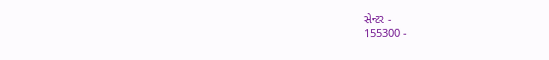સેન્ટર -
155300 -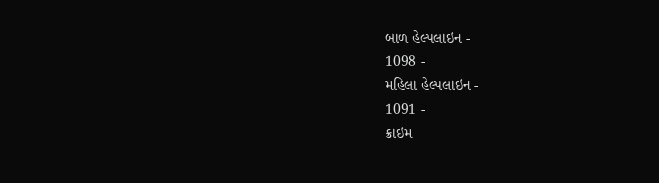બાળ હેલ્પલાઇન -
1098 -
મહિલા હેલ્પલાઇન -
1091 -
ક્રાઇમ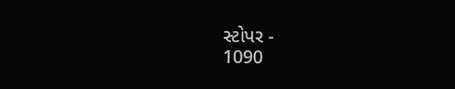સ્ટોપર -
1090